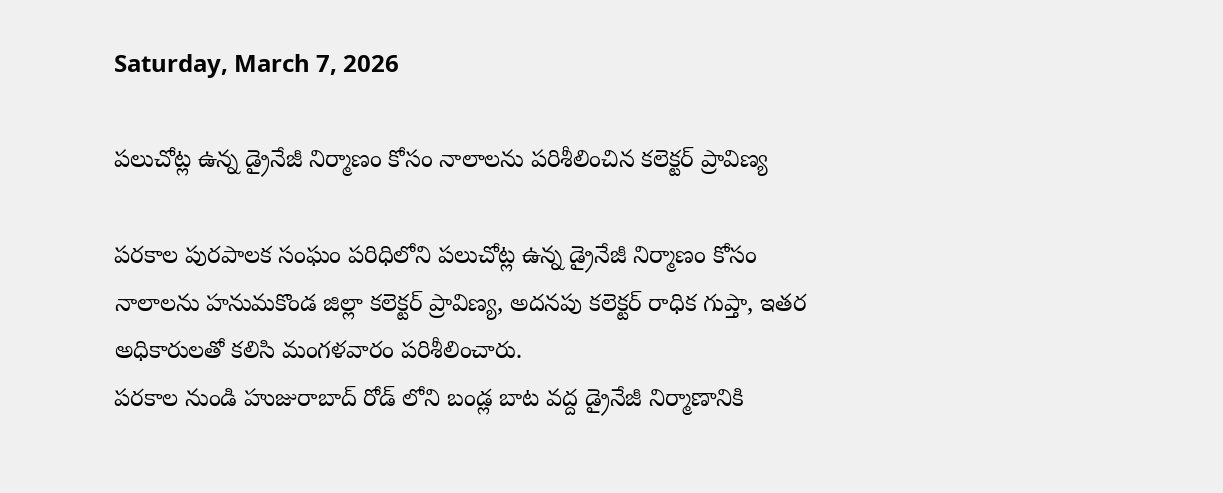Saturday, March 7, 2026

పలుచోట్ల ఉన్న డ్రైనేజీ నిర్మాణం కోసం నాలాలను పరిశీలించిన కలెక్టర్ ప్రావిణ్య

పరకాల పురపాలక సంఘం పరిధిలోని పలుచోట్ల ఉన్న డ్రైనేజీ నిర్మాణం కోసం నాలాలను హనుమకొండ జిల్లా కలెక్టర్ ప్రావిణ్య, అదనపు కలెక్టర్ రాధిక గుప్తా, ఇతర అధికారులతో కలిసి మంగళవారం పరిశీలించారు.
పరకాల నుండి హుజురాబాద్ రోడ్ లోని బండ్ల బాట వద్ద డ్రైనేజీ నిర్మాణానికి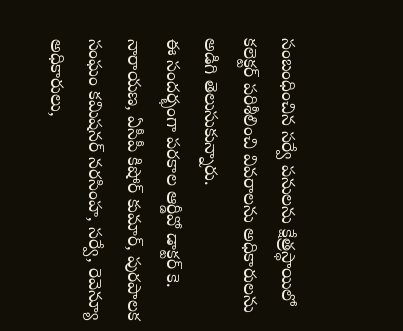సంబంధించిన సర్వే పనులను క్షేత్రస్థాయిలో కలెక్టర్ పరిశీలించి వివరాలను అధికారులను అడిగి తెలుసుకున్నారు.
ఈ సందర్భంగా పరకాల ఆర్డీవో డాక్టర్ కె. నారాయణ, ఏసీపీ కిషోర్ కుమార్, పురపాలక సంఘం కమిషనర్ నరసింహ, సర్వే, రెవెన్యూ అధికారులు,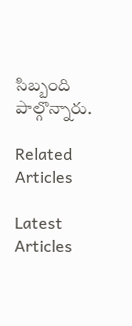సిబ్బంది పాల్గొన్నారు.

Related Articles

Latest Articles